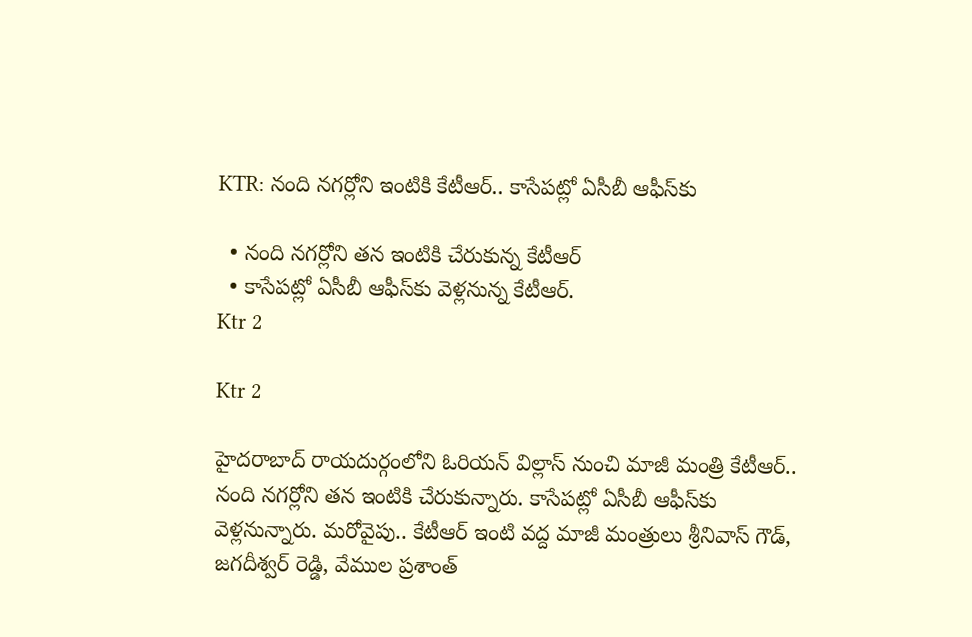KTR: నంది నగర్లోని ఇంటికి కేటీఆర్.. కాసేపట్లో ఏసీబీ ఆఫీస్‌కు

  • నంది నగర్లోని తన ఇంటికి చేరుకున్న కేటీఆర్
  • కాసేపట్లో ఏసీబీ ఆఫీస్‌కు వెళ్లనున్న కేటీఆర్.
Ktr 2

Ktr 2

హైదరాబాద్ రాయదుర్గంలోని ఓరియన్ విల్లాస్ నుంచి మాజీ మంత్రి కేటీఆర్.. నంది నగర్లోని తన ఇంటికి చేరుకున్నారు. కాసేపట్లో ఏసీబీ ఆఫీస్‌కు వెళ్లనున్నారు. మరోవైపు.. కేటీఆర్ ఇంటి వద్ద మాజీ మంత్రులు శ్రీనివాస్ గౌడ్, జగదీశ్వర్ రెడ్డి, వేముల ప్రశాంత్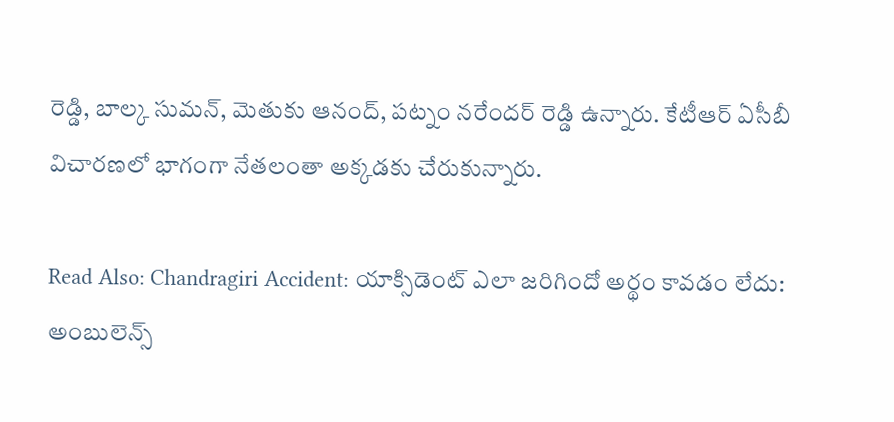రెడ్డి, బాల్క సుమన్, మెతుకు ఆనంద్, పట్నం నరేందర్ రెడ్డి ఉన్నారు. కేటీఆర్ ఏసీబీ విచారణలో భాగంగా నేతలంతా అక్కడకు చేరుకున్నారు.

Read Also: Chandragiri Accident: యాక్సిడెంట్‌ ఎలా జరిగిందో అర్థం కావడం లేదు: అంబులెన్స్‌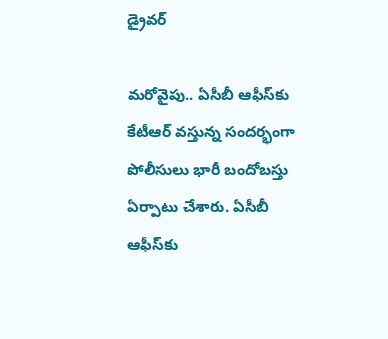డ్రైవర్

మరోవైపు.. ఏసీబీ ఆఫీస్‌కు కేటీఆర్ వస్తున్న సందర్భంగా పోలీసులు భారీ బందోబస్తు ఏర్పాటు చేశారు. ఏసీబీ ఆఫీస్‌కు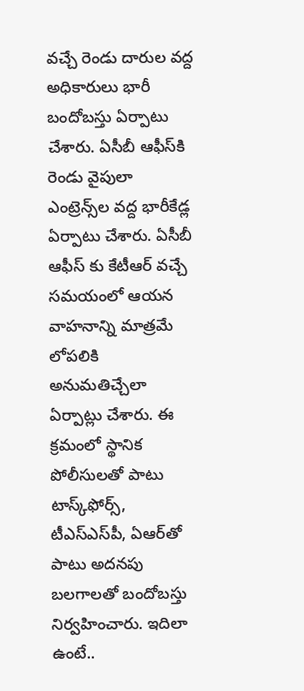వచ్చే రెండు దారుల వద్ద అధికారులు భారీ బందోబస్తు ఏర్పాటు చేశారు. ఏసీబీ ఆఫీస్‌కి రెండు వైపులా ఎంట్రెన్స్‌ల వద్ద భారీకేడ్ల ఏర్పాటు చేశారు. ఏసీబీ ఆఫీస్ కు కేటీఆర్ వచ్చే సమయంలో ఆయన వాహనాన్ని మాత్రమే లోపలికి అనుమతిచ్చేలా ఏర్పాట్లు చేశారు. ఈ క్రమంలో స్థానిక పోలీసులతో పాటు టాస్క్‌ఫోర్స్, టీఎస్ఎస్‌పీ, ఏఆర్‌తో పాటు అదనపు బలగాలతో బందోబస్తు నిర్వహించారు. ఇదిలా ఉంటే..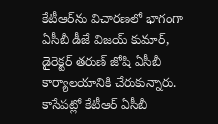కేటీఆర్‌ను విచారణలో భాగంగా ఏసీబీ డీజే విజయ్ కుమార్, డైరెక్టర్ తరుణ్ జోషి ఏసీబీ కార్యాలయానికి చేరుకున్నారు. కాసేపట్లో కేటీఆర్ ఏసీబీ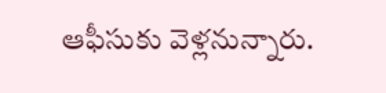ఆఫీసుకు వెళ్లనున్నారు.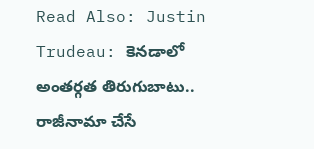Read Also: Justin Trudeau: కెనడాలో అంతర్గత తిరుగుబాటు.. రాజీనామా చేసే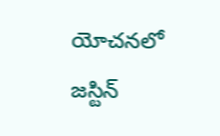యోచనలో జస్టిన్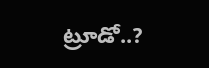ట్రూడో..?